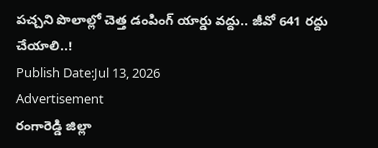పచ్చని పొలాల్లో చెత్త డంపింగ్ యార్డు వద్దు.. జీవో 641 రద్దు చేయాలి..!
Publish Date:Jul 13, 2026
Advertisement
రంగారెడ్డి జిల్లా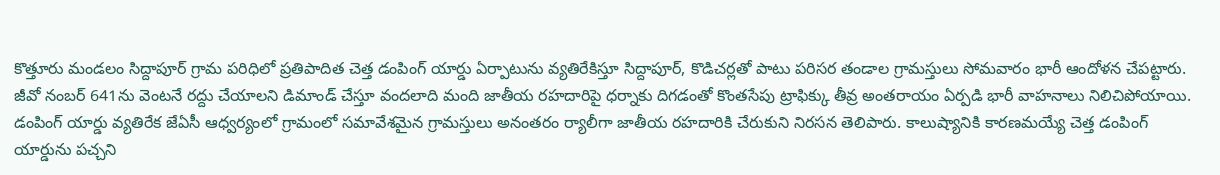కొత్తూరు మండలం సిద్దాపూర్ గ్రామ పరిధిలో ప్రతిపాదిత చెత్త డంపింగ్ యార్డు ఏర్పాటును వ్యతిరేకిస్తూ సిద్దాపూర్, కొడిచర్లతో పాటు పరిసర తండాల గ్రామస్తులు సోమవారం భారీ ఆందోళన చేపట్టారు. జీవో నంబర్ 641ను వెంటనే రద్దు చేయాలని డిమాండ్ చేస్తూ వందలాది మంది జాతీయ రహదారిపై ధర్నాకు దిగడంతో కొంతసేపు ట్రాఫిక్కు తీవ్ర అంతరాయం ఏర్పడి భారీ వాహనాలు నిలిచిపోయాయి. డంపింగ్ యార్డు వ్యతిరేక జేఏసీ ఆధ్వర్యంలో గ్రామంలో సమావేశమైన గ్రామస్తులు అనంతరం ర్యాలీగా జాతీయ రహదారికి చేరుకుని నిరసన తెలిపారు. కాలుష్యానికి కారణమయ్యే చెత్త డంపింగ్ యార్డును పచ్చని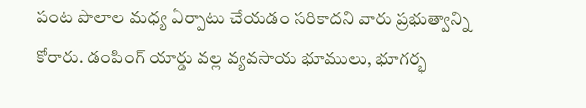పంట పొలాల మధ్య ఏర్పాటు చేయడం సరికాదని వారు ప్రభుత్వాన్ని కోరారు. డంపింగ్ యార్డు వల్ల వ్యవసాయ భూములు, భూగర్భ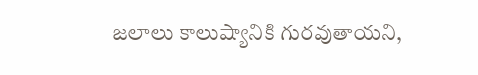జలాలు కాలుష్యానికి గురవుతాయని,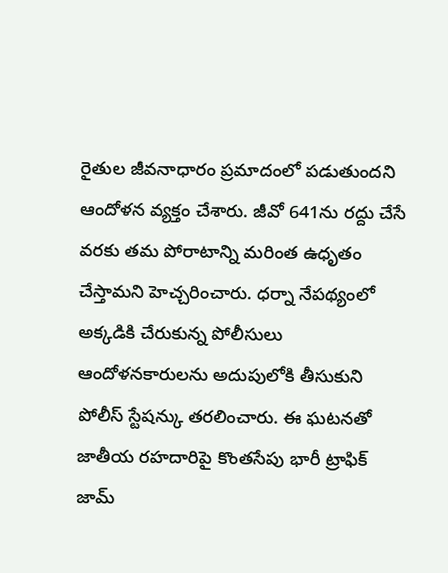రైతుల జీవనాధారం ప్రమాదంలో పడుతుందని ఆందోళన వ్యక్తం చేశారు. జీవో 641ను రద్దు చేసే వరకు తమ పోరాటాన్ని మరింత ఉధృతం చేస్తామని హెచ్చరించారు. ధర్నా నేపథ్యంలో అక్కడికి చేరుకున్న పోలీసులు ఆందోళనకారులను అదుపులోకి తీసుకుని పోలీస్ స్టేషన్కు తరలించారు. ఈ ఘటనతో జాతీయ రహదారిపై కొంతసేపు భారీ ట్రాఫిక్ జామ్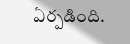ఏర్పడింది.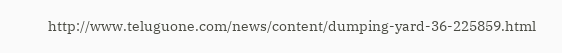http://www.teluguone.com/news/content/dumping-yard-36-225859.html